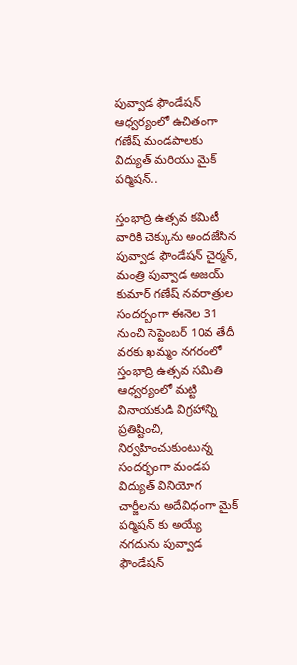పువ్వాడ ఫౌండేషన్ ఆధ్వర్యంలో ఉచితంగా గణేష్ మండపాలకు విద్యుత్ మరియు మైక్ పర్మిషన్..

స్తంభాద్రి ఉత్సవ కమిటీ వారికి చెక్కును అందజేసిన పువ్వాడ ఫౌండేషన్ చైర్మన్, మంత్రి పువ్వాడ అజయ్ కుమార్ గణేష్ నవరాత్రుల సందర్బంగా ఈనెల 31 నుంచి సెప్టెంబర్ 10వ తేదీ వరకు ఖమ్మం నగరంలో స్తంభాద్రి ఉత్సవ సమితి ఆధ్వర్యంలో మట్టి వినాయకుడి విగ్రహాన్ని ప్రతిష్టించి, నిర్వహించుకుంటున్న సందర్భంగా మండప విద్యుత్ వినియోగ చార్జీలను అదేవిధంగా మైక్ పర్మిషన్ కు అయ్యే నగదును పువ్వాడ ఫౌండేషన్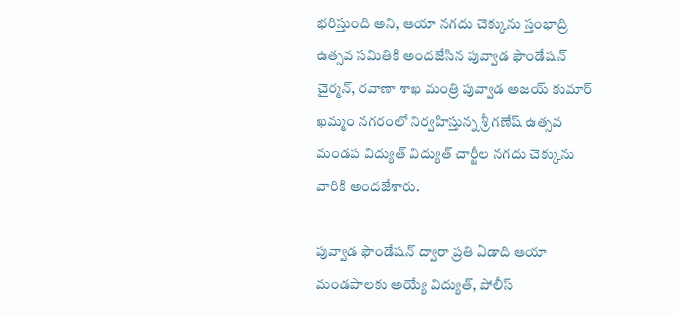భరిస్తుంది అని, ఆయా నగదు చెక్కును స్తంభాద్రి ఉత్సవ సమితికి అందజేసిన పువ్వాడ ఫౌండేషన్ చైర్మన్, రవాణా శాఖ మంత్రి పువ్వాడ అజయ్ కుమార్ ఖమ్మం నగరంలో నిర్వహిస్తున్న శ్రీ గణేష్ ఉత్సవ మండప విద్యుత్ విద్యుత్ చార్జీల నగదు చెక్కును వారికి అందజేశారు.

పువ్వాడ ఫౌండేషన్ ద్వారా ప్రతి ఏడాది ఆయా మండపాలకు అయ్యే విద్యుత్, పోలీస్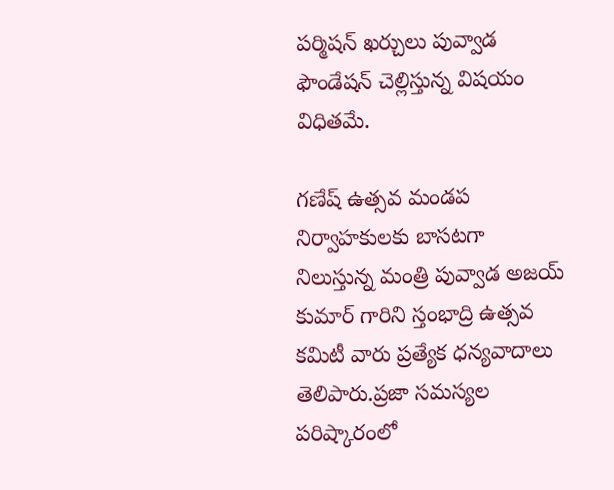పర్మిషన్ ఖర్చులు పువ్వాడ ఫౌండేషన్ చెల్లిస్తున్న విషయం విధితమే.

గణేష్ ఉత్సవ మండప నిర్వాహకులకు బాసటగా నిలుస్తున్న మంత్రి పువ్వాడ అజయ్ కుమార్ గారిని స్తంభాద్రి ఉత్సవ కమిటీ వారు ప్రత్యేక ధన్యవాదాలు తెలిపారు.ప్రజా సమస్యల పరిష్కారంలో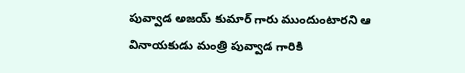పువ్వాడ అజయ్ కుమార్ గారు ముందుంటారని ఆ వినాయకుడు మంత్రి పువ్వాడ గారికి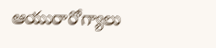ఆయురారోగ్యాలు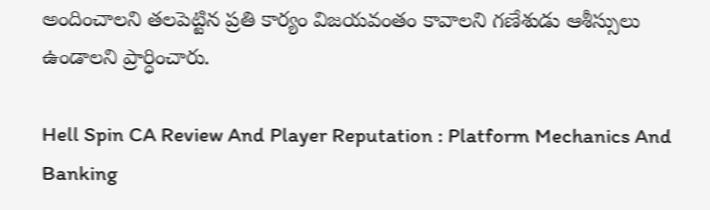అందించాలని తలపెట్టిన ప్రతి కార్యం విజయవంతం కావాలని గణేశుడు ఆశీస్సులు ఉండాలని ప్రార్ధించారు.

Hell Spin CA Review And Player Reputation : Platform Mechanics And Banking